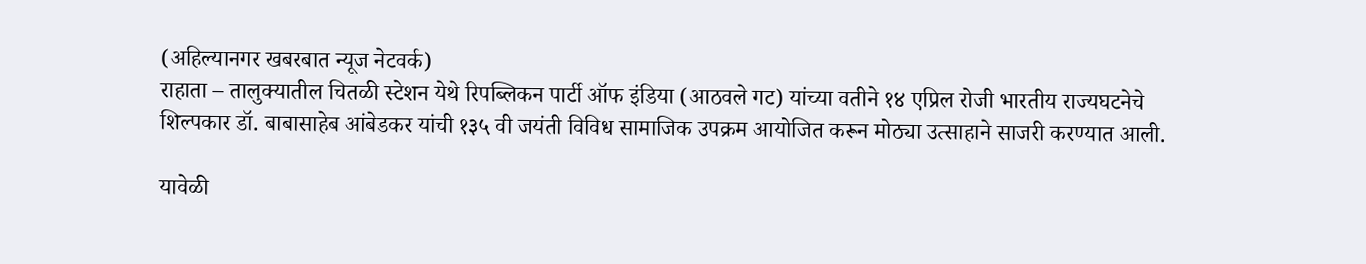(अहिल्यानगर खबरबात न्यूज नेटवर्क)
राहाता – तालुक्यातील चितळी स्टेशन येथे रिपब्लिकन पार्टी ऑफ इंडिया (आठवले गट) यांच्या वतीने १४ एप्रिल रोजी भारतीय राज्यघटनेचे शिल्पकार डॉ. बाबासाहेब आंबेडकर यांची १३५ वी जयंती विविध सामाजिक उपक्रम आयोजित करून मोठ्या उत्साहाने साजरी करण्यात आली.

यावेळी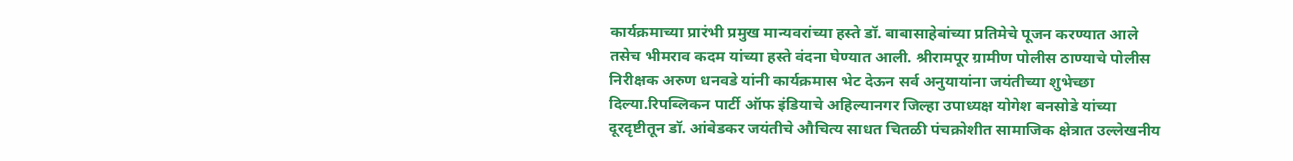कार्यक्रमाच्या प्रारंभी प्रमुख मान्यवरांच्या हस्ते डॉ. बाबासाहेबांच्या प्रतिमेचे पूजन करण्यात आले तसेच भीमराव कदम यांच्या हस्ते वंदना घेण्यात आली. श्रीरामपूर ग्रामीण पोलीस ठाण्याचे पोलीस निरीक्षक अरुण धनवडे यांनी कार्यक्रमास भेट देऊन सर्व अनुयायांना जयंतीच्या शुभेच्छा दिल्या.रिपब्लिकन पार्टी ऑफ इंडियाचे अहिल्यानगर जिल्हा उपाध्यक्ष योगेश बनसोडे यांच्या दूरदृष्टीतून डॉ. आंबेडकर जयंतीचे औचित्य साधत चितळी पंचक्रोशीत सामाजिक क्षेत्रात उल्लेखनीय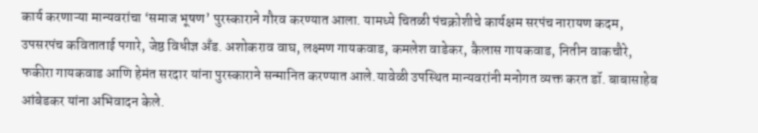कार्य करणाऱ्या मान्यवरांचा ‘समाज भूषण’ पुरस्काराने गौरव करण्यात आला. यामध्ये चितळी पंचक्रोशीचे कार्यक्षम सरपंच नारायण कदम, उपसरपंच कविताताई पगारे, जेष्ठ विधीज्ञ अँड. अशोकराव वाघ, लक्ष्मण गायकवाड, कमलेश वाडेकर, कैलास गायकवाड, नितीन वाकचौरे, फकीरा गायकवाड आणि हेमंत सरदार यांना पुरस्काराने सन्मानित करण्यात आले.यावेळी उपस्थित मान्यवरांनी मनोगत व्यक्त करत डॉ. बाबासाहेब आंबेडकर यांना अभिवादन केले.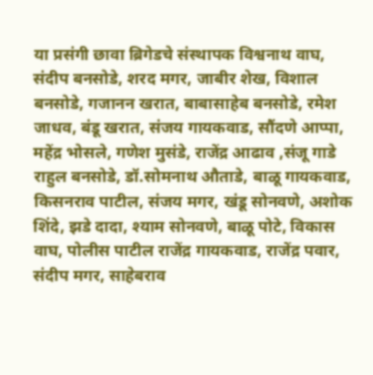या प्रसंगी छावा ब्रिगेडचे संस्थापक विश्वनाथ वाघ, संदीप बनसोडे, शरद मगर, जाबीर शेख, विशाल बनसोडे, गजानन खरात, बाबासाहेब बनसोडे, रमेश जाधव, बंडू खरात, संजय गायकवाड, सौंदणे आप्पा, महेंद्र भोसले, गणेश मुसंडे, राजेंद्र आढाव ,संजू गाडे राहुल बनसोडे, डॉ.सोमनाथ औताडे, बाळू गायकवाड, किसनराव पाटील, संजय मगर, खंडू सोनवणे, अशोक शिंदे, झडे दादा, श्याम सोनवणे, बाळू पोटे, विकास वाघ, पोलीस पाटील राजेंद्र गायकवाड, राजेंद्र पवार, संदीप मगर, साहेबराव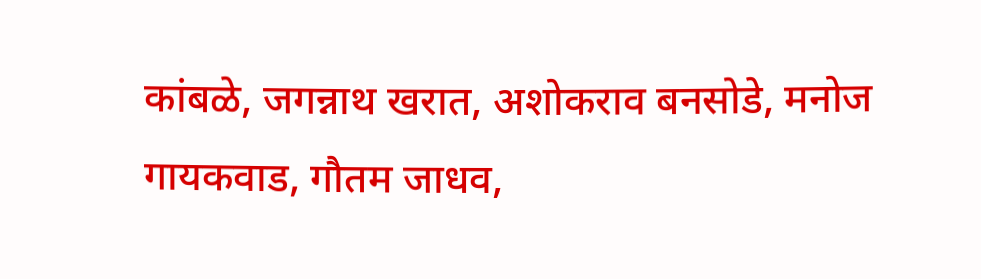कांबळे, जगन्नाथ खरात, अशोकराव बनसोडे, मनोज गायकवाड, गौतम जाधव,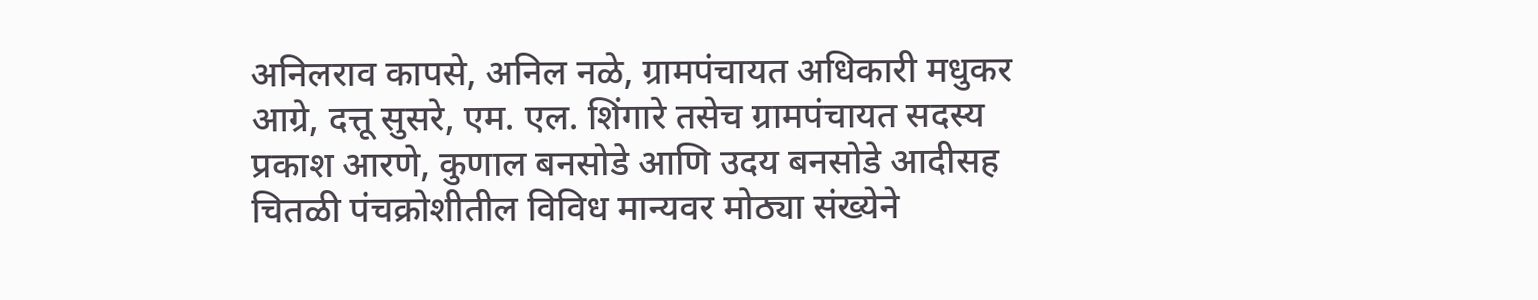अनिलराव कापसे, अनिल नळे, ग्रामपंचायत अधिकारी मधुकर आग्रे, दत्तू सुसरे, एम. एल. शिंगारे तसेच ग्रामपंचायत सदस्य प्रकाश आरणे, कुणाल बनसोडे आणि उदय बनसोडे आदीसह चितळी पंचक्रोशीतील विविध मान्यवर मोठ्या संख्येने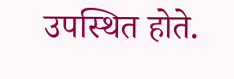उपस्थित होते.